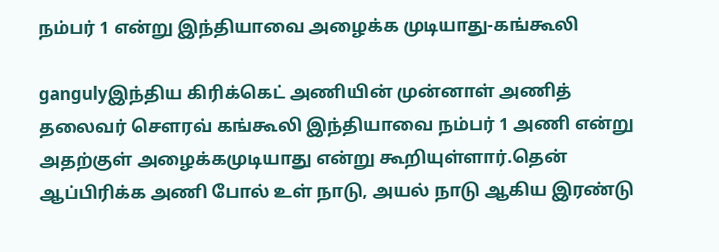நம்பர் 1 என்று இந்தியாவை அழைக்க முடியாது-கங்கூலி

gangulyஇந்திய கிரிக்கெட் அணியின் முன்னாள் அணித் தலைவர் சௌரவ் கங்கூலி இந்தியாவை நம்பர் 1 அணி என்று அதற்குள் அழைக்கமுடியாது என்று கூறியுள்ளார்.தென் ஆப்பிரிக்க அணி போல் உள் நாடு, அயல் நாடு ஆகிய இரண்டு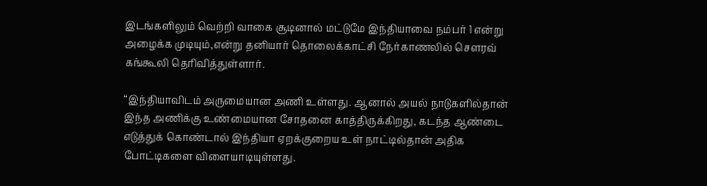இடங்களிலும் வெற்றி வாகை சூடினால் மட்டுமே இந்தியாவை நம்பர் 1 என்று அழைக்க முடியும்,என்று தனியார் தொலைக்காட்சி நேர்காணலில் சௌரவ் கங்கூலி தெரிவித்துள்ளார்.

“இந்தியாவிடம் அருமையான அணி உள்ளது. ஆனால் அயல் நாடுகளில்தான் இந்த அணிக்கு உண்மையான சோதனை காத்திருக்கிறது, கடந்த ஆண்டை எடுத்துக் கொண்டால் இந்தியா ஏறக்குறைய உள் நாட்டில்தான் அதிக போட்டிகளை விளையாடியுள்ளது.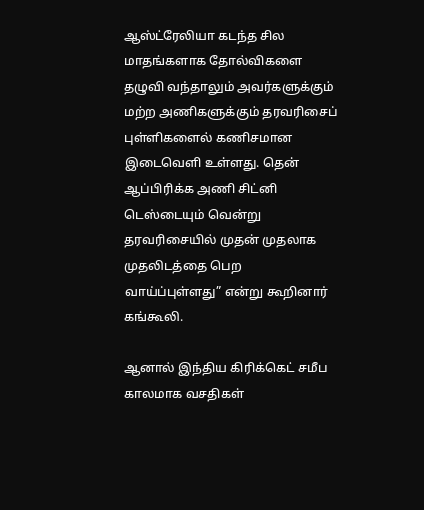ஆஸ்ட்ரேலியா கடந்த சில மாதங்களாக தோல்விகளை தழுவி வந்தாலும் அவர்களுக்கும் மற்ற அணிகளுக்கும் தரவரிசைப் புள்ளிகளைல் கணிசமான இடைவெளி உள்ளது. தென் ஆப்பிரிக்க அணி சிட்னி டெஸ்டையும் வென்று தரவரிசையில் முதன் முதலாக முதலிடத்தை பெற வாய்ப்புள்ளது” என்று கூறினார் கங்கூலி.

ஆனால் இந்திய கிரிக்கெட் சமீப காலமாக வசதிகள்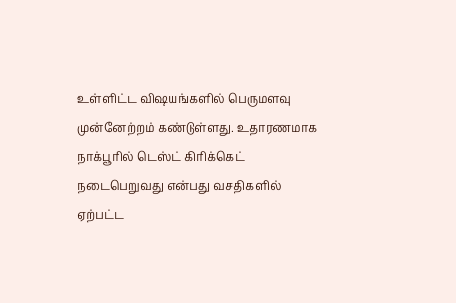உள்ளிட்ட விஷயங்களில் பெருமளவு முன்னேற்றம் கண்டுள்ளது. உதாரணமாக நாக்பூரில் டெஸ்ட் கிரிக்கெட் நடைபெறுவது என்பது வசதிகளில் ஏற்பட்ட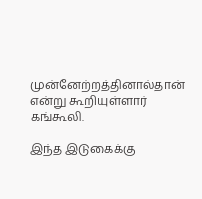முன்னேற்றத்தினால்தான் என்று கூறியுள்ளார் கங்கூலி.

இந்த இடுகைக்கு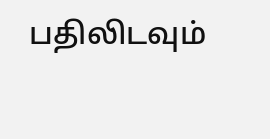பதிலிடவும்